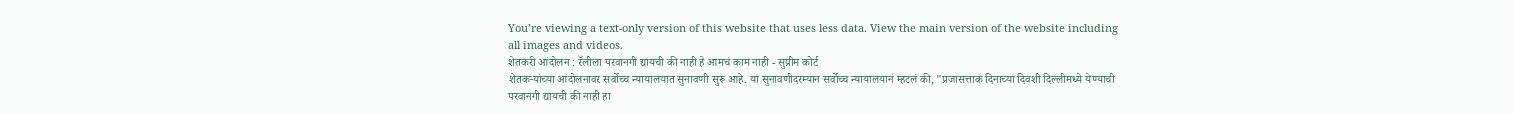You’re viewing a text-only version of this website that uses less data. View the main version of the website including all images and videos.
शेतकरी आंदोलन : रॅलीला परवानगी द्यायची की नाही हे आमचं काम नाही - सुप्रीम कोर्ट
शेतकऱ्यांच्या आंदोलनावर सर्वोच्च न्यायालयात सुनावणी सुरू आहे. या सुनावणीदरम्यान सर्वोच्च न्यायालयानं म्हटलं की, "प्रजासत्ताक दिनाच्या दिवशी दिल्लीमध्ये येण्याची परवानगी द्यायची की नाही हा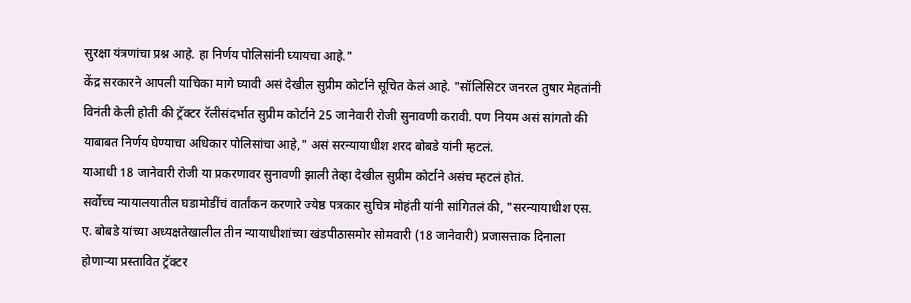सुरक्षा यंत्रणांचा प्रश्न आहे. हा निर्णय पोलिसांनी घ्यायचा आहे."
केंद्र सरकारने आपली याचिका मागे घ्यावी असं देखील सुप्रीम कोर्टाने सूचित केलं आहे. "सॉलिसिटर जनरल तुषार मेहतांनी विनंती केली होती की ट्रॅक्टर रॅलीसंदर्भात सुप्रीम कोर्टाने 25 जानेवारी रोजी सुनावणी करावी. पण नियम असं सांगतो की याबाबत निर्णय घेण्याचा अधिकार पोलिसांचा आहे," असं सरन्यायाधीश शरद बोबडे यांनी म्हटलं.
याआधी 18 जानेवारी रोजी या प्रकरणावर सुनावणी झाली तेव्हा देखील सुप्रीम कोर्टाने असंच म्हटलं होतं.
सर्वोच्च न्यायालयातील घडामोडींचं वार्तांकन करणारे ज्येष्ठ पत्रकार सुचित्र मोहंती यांनी सांगितलं की, "सरन्यायाधीश एस. ए. बोबडे यांच्या अध्यक्षतेखालील तीन न्यायाधीशांच्या खंडपीठासमोर सोमवारी (18 जानेवारी) प्रजासत्ताक दिनाला होणाऱ्या प्रस्तावित ट्रॅक्टर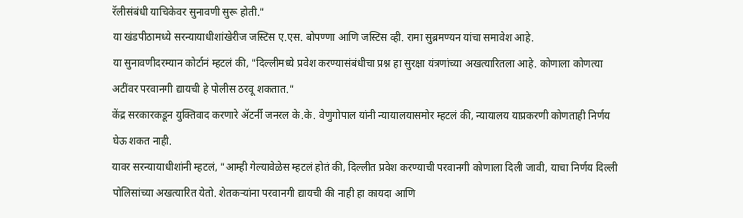रॅलीसंबंधी याचिकेवर सुनावणी सुरू होती."
या खंडपीठामध्ये सरन्यायाधीशांखेरीज जस्टिस ए.एस. बोपण्णा आणि जस्टिस व्ही. रामा सुब्रमण्यन यांचा समावेश आहे.
या सुनावणीदरम्यान कोर्टानं म्हटलं की, "दिल्लीमध्ये प्रवेश करण्यासंबंधीचा प्रश्न हा सुरक्षा यंत्रणांच्या अखत्यारितला आहे. कोणाला कोणत्या अटींवर परवानगी द्यायची हे पोलीस ठरवू शकतात."
केंद्र सरकारकडून युक्तिवाद करणारे ॲटर्नी जनरल के.के. वेणुगोपाल यांनी न्यायालयासमोर म्हटलं की, न्यायालय याप्रकरणी कोणताही निर्णय घेऊ शकत नाही.
यावर सरन्यायाधीशांनी म्हटलं, "आम्ही गेल्यावेळेस म्हटलं होतं की, दिल्लीत प्रवेश करण्याची परवानगी कोणाला दिली जावी, याचा निर्णय दिल्ली पोलिसांच्या अखत्यारित येतो. शेतकऱ्यांना परवानगी द्यायची की नाही हा कायदा आणि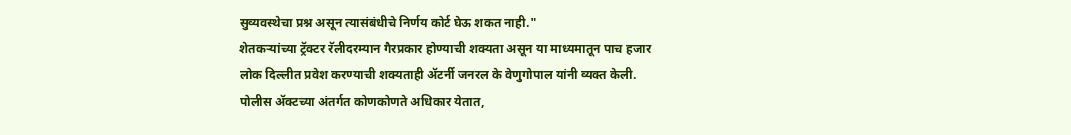सुव्यवस्थेचा प्रश्न असून त्यासंबंधीचे निर्णय कोर्ट घेऊ शकत नाही."
शेतकऱ्यांच्या ट्रॅक्टर रॅलीदरम्यान गैरप्रकार होण्याची शक्यता असून या माध्यमातून पाच हजार लोक दिल्लीत प्रवेश करण्याची शक्यताही ॲटर्नी जनरल के वेणुगोपाल यांनी व्यक्त केली.
पोलीस ॲक्टच्या अंतर्गत कोणकोणते अधिकार येतात,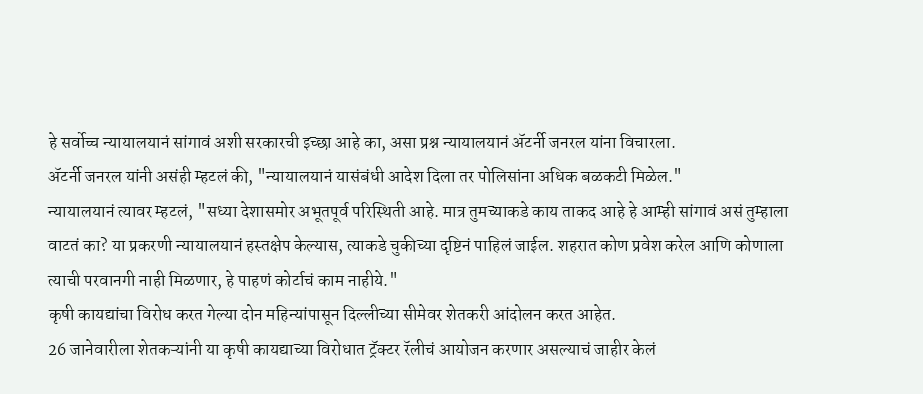हे सर्वोच्च न्यायालयानं सांगावं अशी सरकारची इच्छा आहे का, असा प्रश्न न्यायालयानं ॲटर्नी जनरल यांना विचारला.
ॲटर्नी जनरल यांनी असंही म्हटलं की, "न्यायालयानं यासंबंधी आदेश दिला तर पोलिसांना अधिक बळकटी मिळेल."
न्यायालयानं त्यावर म्हटलं, "सध्या देशासमोर अभूतपूर्व परिस्थिती आहे. मात्र तुमच्याकडे काय ताकद आहे हे आम्ही सांगावं असं तुम्हाला वाटतं का? या प्रकरणी न्यायालयानं हस्तक्षेप केल्यास, त्याकडे चुकीच्या दृष्टिनं पाहिलं जाईल. शहरात कोण प्रवेश करेल आणि कोणाला त्याची परवानगी नाही मिळणार, हे पाहणं कोर्टाचं काम नाहीये."
कृषी कायद्यांचा विरोध करत गेल्या दोन महिन्यांपासून दिल्लीच्या सीमेवर शेतकरी आंदोलन करत आहेत.
26 जानेवारीला शेतकऱ्यांनी या कृषी कायद्याच्या विरोधात ट्रॅक्टर रॅलीचं आयोजन करणार असल्याचं जाहीर केलं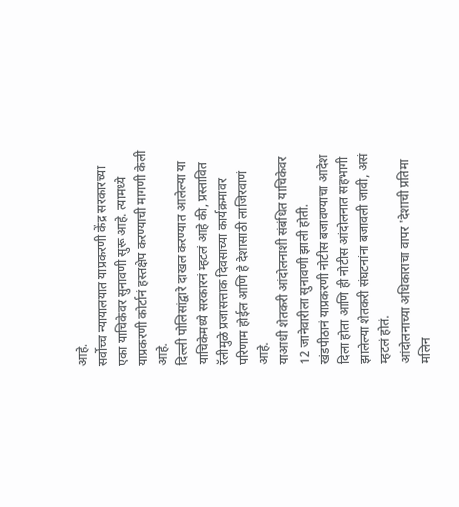आहे.
सर्वोच्च न्यायालयात याप्रकरणी केंद्र सरकारच्या एका याचिकेवर सुनावणी सुरू आहे. त्यामध्ये याप्रकरणी कोर्टानं हस्तक्षेप करण्याची मागणी केली आहे.
दिल्ली पोलिसांद्वारे दाखल करण्यात आलेल्या या याचिकेमध्ये सरकारनं म्हटलं आहे की, प्रस्तावित रॅलीमुळे प्रजासत्ताक दिवसाच्या कार्यक्रमावर परिणाम होईल आणि हे देशासाठी लाजिरवाणं आहे.
याआधी शेतकरी आंदोलनाशी संबंधित याचिकेवर 12 जानेवारीला सुनावणी झाली होती.
खंडपीठानं याप्रकरणी नोटीस बजावण्याचा आदेश दिला होता आणि ही नोटीस आंदोलनात सहभागी झालेल्या शेतकरी संघटनांना बजावली जावी, असं म्हटलं होतं.
आंदोलनाच्या अधिकाराचा वापर 'देशाची प्रतिमा मलिन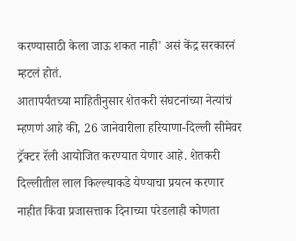करण्यासाठी केला जाऊ शकत नाही' असं केंद्र सरकारनं म्हटलं होतं.
आतापर्यंतच्या माहितीनुसार शेतकरी संघटनांच्या नेत्यांचं म्हणणं आहे की, 26 जानेवारीला हरियाणा-दिल्ली सीमेवर ट्रॅक्टर रॅली आयोजित करण्यात येणार आहे. शेतकरी दिल्लीतील लाल किल्ल्याकडे येण्याचा प्रयत्न करणार नाहीत किंवा प्रजासत्ताक दिनाच्या परेडलाही कोणता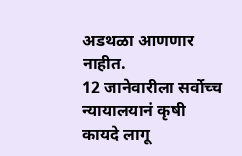अडथळा आणणार नाहीत.
12 जानेवारीला सर्वोच्च न्यायालयानं कृषी कायदे लागू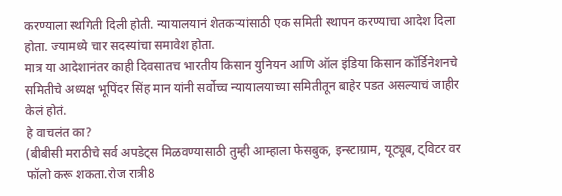करण्याला स्थगिती दिली होती. न्यायालयानं शेतकऱ्यांसाठी एक समिती स्थापन करण्याचा आदेश दिला होता. ज्यामध्ये चार सदस्यांचा समावेश होता.
मात्र या आदेशानंतर काही दिवसातच भारतीय किसान युनियन आणि ऑल इंडिया किसान कॉर्डिनेशनचे समितीचे अध्यक्ष भूपिंदर सिंह मान यांनी सर्वोच्च न्यायालयाच्या समितीतून बाहेर पडत असल्याचं जाहीर केलं होतं.
हे वाचलंत का?
(बीबीसी मराठीचे सर्व अपडेट्स मिळवण्यासाठी तुम्ही आम्हाला फेसबुक, इन्स्टाग्राम, यूट्यूब, ट्विटर वर फॉलो करू शकता.रोज रात्री8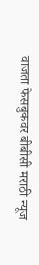वाजता फेसबुकवर बीबीसी मराठी न्यूज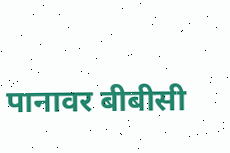पानावर बीबीसी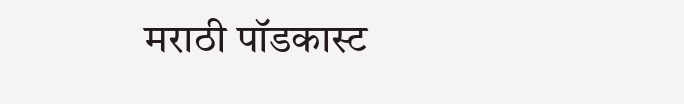मराठी पॉडकास्ट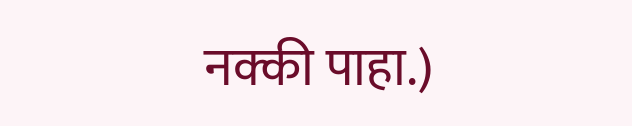नक्की पाहा.)